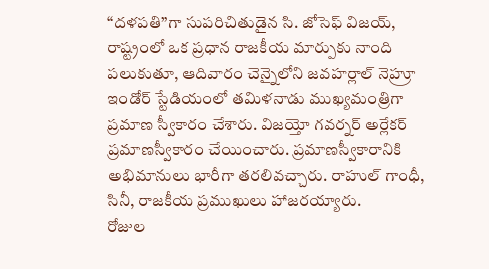“దళపతి”గా సుపరిచితుడైన సి. జోసెఫ్ విజయ్, రాష్ట్రంలో ఒక ప్రధాన రాజకీయ మార్పుకు నాంది పలుకుతూ, ఆదివారం చెన్నైలోని జవహర్లాల్ నెహ్రూ ఇండోర్ స్టేడియంలో తమిళనాడు ముఖ్యమంత్రిగా ప్రమాణ స్వీకారం చేశారు. విజయ్తో గవర్నర్ అర్లేకర్ ప్రమాణస్వీకారం చేయించారు. ప్రమాణస్వీకారానికి అభిమానులు భారీగా తరలివచ్చారు. రాహుల్ గాంధీ, సినీ, రాజకీయ ప్రముఖులు హాజరయ్యారు.
రోజుల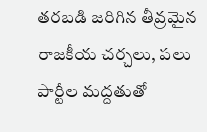తరబడి జరిగిన తీవ్రమైన రాజకీయ చర్చలు, పలు పార్టీల మద్దతుతో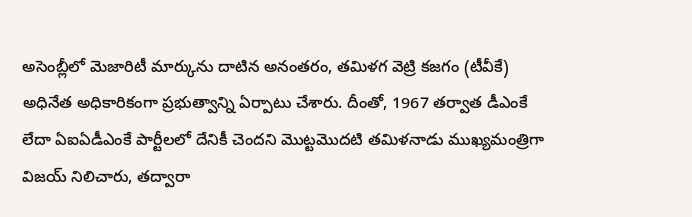అసెంబ్లీలో మెజారిటీ మార్కును దాటిన అనంతరం, తమిళగ వెట్రి కజగం (టీవీకే) అధినేత అధికారికంగా ప్రభుత్వాన్ని ఏర్పాటు చేశారు. దీంతో, 1967 తర్వాత డీఎంకే లేదా ఏఐఏడీఎంకే పార్టీలలో దేనికీ చెందని మొట్టమొదటి తమిళనాడు ముఖ్యమంత్రిగా విజయ్ నిలిచారు, తద్వారా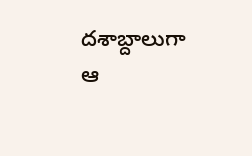దశాబ్దాలుగా ఆ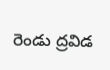రెండు ద్రవిడ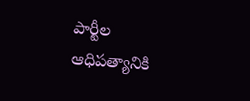పార్టీల ఆధిపత్యానికి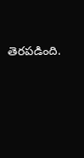తెరపడింది.